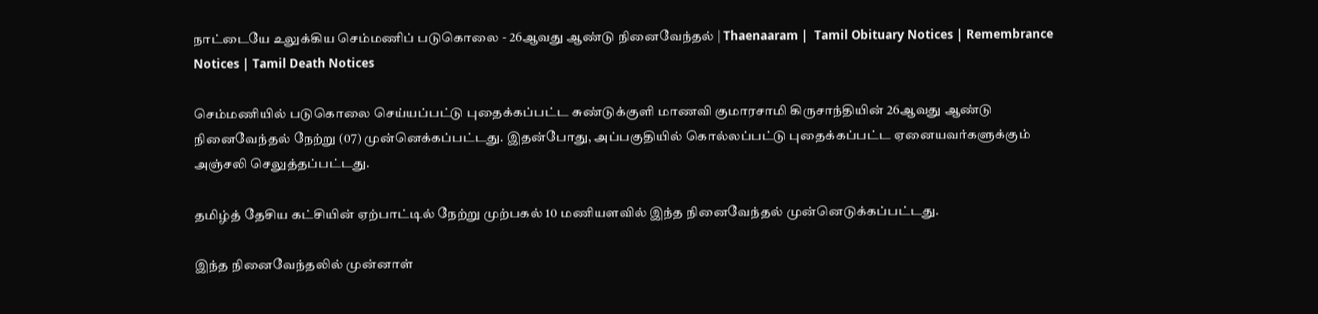நாட்டையே உலுக்கிய செம்மணிப் படுகொலை - 26ஆவது ஆண்டு நினைவேந்தல் | Thaenaaram |  Tamil Obituary Notices | Remembrance Notices | Tamil Death Notices

செம்மணியில் படுகொலை செய்யப்பட்டு புதைக்கப்பட்ட சுண்டுக்குளி மாணவி குமாரசாமி கிருசாந்தியின் 26ஆவது ஆண்டு நினைவேந்தல் நேற்று (07) முன்னெக்கப்பட்டது. இதன்போது, அப்பகுதியில் கொல்லப்பட்டு புதைக்கப்பட்ட ஏனையவர்களுக்கும் அஞ்சலி செலுத்தப்பட்டது.

தமிழ்த் தேசிய கட்சியின் ஏற்பாட்டில் நேற்று முற்பகல் 10 மணியளவில் இந்த நினைவேந்தல் முன்னெடுக்கப்பட்டது.

இந்த நினைவேந்தலில் முன்னாள்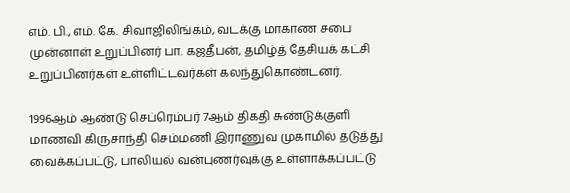எம். பி., எம். கே. சிவாஜிலிங்கம், வடக்கு மாகாண சபை முன்னாள் உறுப்பினர் பா. கஜதீபன், தமிழ்த் தேசியக் கட்சி உறுப்பினர்கள் உள்ளிட்டவர்கள் கலந்துகொண்டனர்.

1996ஆம் ஆண்டு செப்ரெம்பர் 7ஆம் திகதி சுண்டுக்குளி மாணவி கிருசாந்தி செம்மணி இராணுவ முகாமில் தடுத்து வைக்கப்பட்டு, பாலியல் வன்புணர்வுக்கு உள்ளாக்கப்பட்டு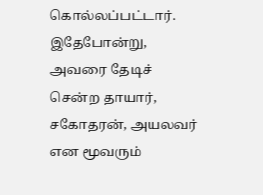கொல்லப்பட்டார். இதேபோன்று, அவரை தேடிச் சென்ற தாயார், சகோதரன், அயலவர் என மூவரும்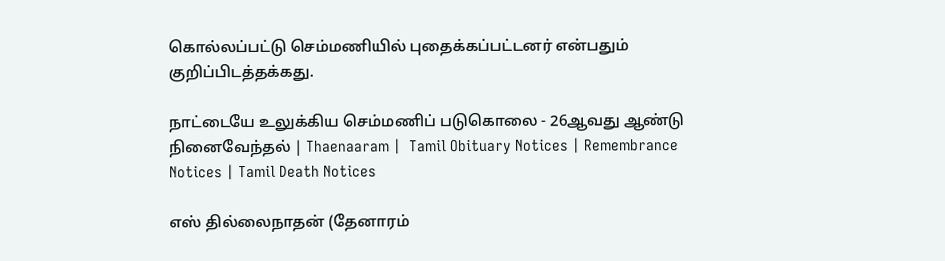கொல்லப்பட்டு செம்மணியில் புதைக்கப்பட்டனர் என்பதும் குறிப்பிடத்தக்கது.

நாட்டையே உலுக்கிய செம்மணிப் படுகொலை - 26ஆவது ஆண்டு நினைவேந்தல் | Thaenaaram |  Tamil Obituary Notices | Remembrance Notices | Tamil Death Notices

எஸ் தில்லைநாதன் (தேனாரம்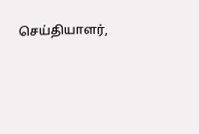செய்தியாளர்,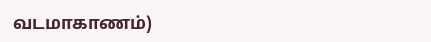வடமாகாணம்)